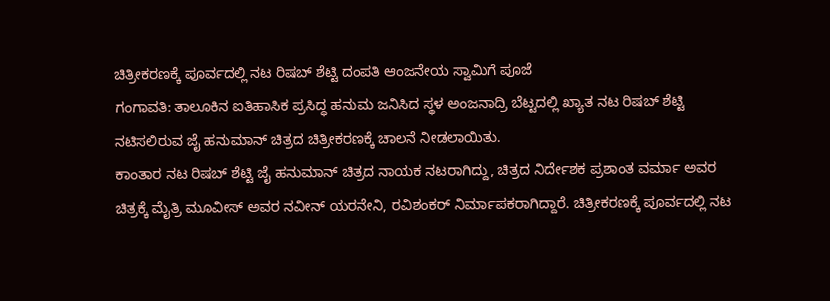ಚಿತ್ರೀಕರಣಕ್ಕೆ ಪೂರ್ವದಲ್ಲಿ ನಟ ರಿಷಬ್ ಶೆಟ್ಟಿ ದಂಪತಿ ಆಂಜನೇಯ ಸ್ವಾಮಿಗೆ ಪೂಜೆ
ಗಂಗಾವತಿ: ತಾಲೂಕಿನ ಐತಿಹಾಸಿಕ ಪ್ರಸಿದ್ಧ ಹನುಮ ಜನಿಸಿದ ಸ್ಥಳ ಅಂಜನಾದ್ರಿ ಬೆಟ್ಟದಲ್ಲಿ ಖ್ಯಾತ ನಟ ರಿಷಬ್ ಶೆಟ್ಟಿ ನಟಿಸಲಿರುವ ಜೈ ಹನುಮಾನ್ ಚಿತ್ರದ ಚಿತ್ರೀಕರಣಕ್ಕೆ ಚಾಲನೆ ನೀಡಲಾಯಿತು.
ಕಾಂತಾರ ನಟ ರಿಷಬ್ ಶೆಟ್ಟಿ ಜೈ ಹನುಮಾನ್ ಚಿತ್ರದ ನಾಯಕ ನಟರಾಗಿದ್ದು, ಚಿತ್ರದ ನಿರ್ದೇಶಕ ಪ್ರಶಾಂತ ವರ್ಮಾ ಅವರ ಚಿತ್ರಕ್ಕೆ ಮೈತ್ರಿ ಮೂವೀಸ್ ಅವರ ನವೀನ್ ಯರನೇನಿ, ರವಿಶಂಕರ್ ನಿರ್ಮಾಪಕರಾಗಿದ್ದಾರೆ. ಚಿತ್ರೀಕರಣಕ್ಕೆ ಪೂರ್ವದಲ್ಲಿ ನಟ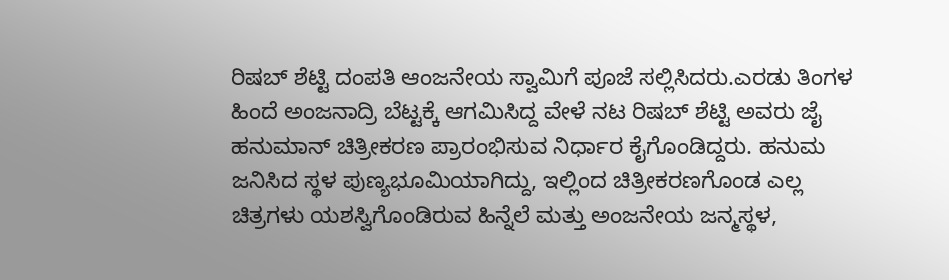ರಿಷಬ್ ಶೆಟ್ಟಿ ದಂಪತಿ ಆಂಜನೇಯ ಸ್ವಾಮಿಗೆ ಪೂಜೆ ಸಲ್ಲಿಸಿದರು.ಎರಡು ತಿಂಗಳ ಹಿಂದೆ ಅಂಜನಾದ್ರಿ ಬೆಟ್ಟಕ್ಕೆ ಆಗಮಿಸಿದ್ದ ವೇಳೆ ನಟ ರಿಷಬ್ ಶೆಟ್ಟಿ ಅವರು ಜೈ ಹನುಮಾನ್ ಚಿತ್ರೀಕರಣ ಪ್ರಾರಂಭಿಸುವ ನಿರ್ಧಾರ ಕೈಗೊಂಡಿದ್ದರು. ಹನುಮ ಜನಿಸಿದ ಸ್ಥಳ ಪುಣ್ಯಭೂಮಿಯಾಗಿದ್ದು, ಇಲ್ಲಿಂದ ಚಿತ್ರೀಕರಣಗೊಂಡ ಎಲ್ಲ ಚಿತ್ರಗಳು ಯಶಸ್ವಿಗೊಂಡಿರುವ ಹಿನ್ನೆಲೆ ಮತ್ತು ಅಂಜನೇಯ ಜನ್ಮಸ್ಥಳ,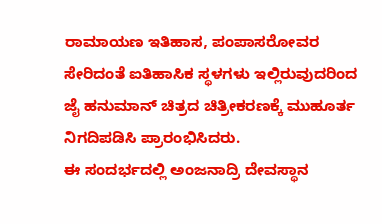ರಾಮಾಯಣ ಇತಿಹಾಸ, ಪಂಪಾಸರೋವರ ಸೇರಿದಂತೆ ಐತಿಹಾಸಿಕ ಸ್ಥಳಗಳು ಇಲ್ಲಿರುವುದರಿಂದ ಜೈ ಹನುಮಾನ್ ಚಿತ್ರದ ಚಿತ್ರೀಕರಣಕ್ಕೆ ಮುಹೂರ್ತ ನಿಗದಿಪಡಿಸಿ ಪ್ರಾರಂಭಿಸಿದರು.
ಈ ಸಂದರ್ಭದಲ್ಲಿ ಅಂಜನಾದ್ರಿ ದೇವಸ್ಥಾನ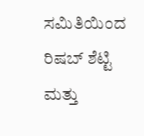ಸಮಿತಿಯಿಂದ ರಿಷಬ್ ಶೆಟ್ಟಿ ಮತ್ತು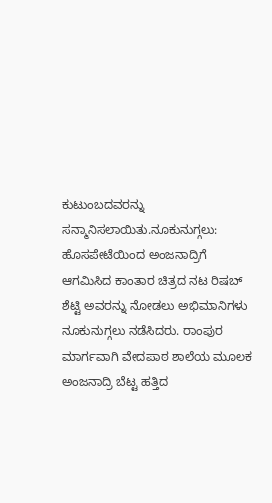ಕುಟುಂಬದವರನ್ನು ಸನ್ಮಾನಿಸಲಾಯಿತು.ನೂಕುನುಗ್ಗಲು: ಹೊಸಪೇಟೆಯಿಂದ ಅಂಜನಾದ್ರಿಗೆ ಆಗಮಿಸಿದ ಕಾಂತಾರ ಚಿತ್ರದ ನಟ ರಿಷಬ್ ಶೆಟ್ಟಿ ಅವರನ್ನು ನೋಡಲು ಅಭಿಮಾನಿಗಳು ನೂಕುನುಗ್ಗಲು ನಡೆಸಿದರು. ರಾಂಪುರ ಮಾರ್ಗವಾಗಿ ವೇದಪಾಠ ಶಾಲೆಯ ಮೂಲಕ ಅಂಜನಾದ್ರಿ ಬೆಟ್ಟ ಹತ್ತಿದ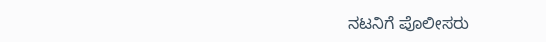ನಟನಿಗೆ ಪೊಲೀಸರು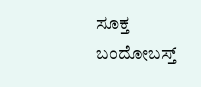ಸೂಕ್ತ ಬಂದೋಬಸ್ತ್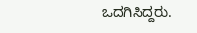ಒದಗಿಸಿದ್ದರು.